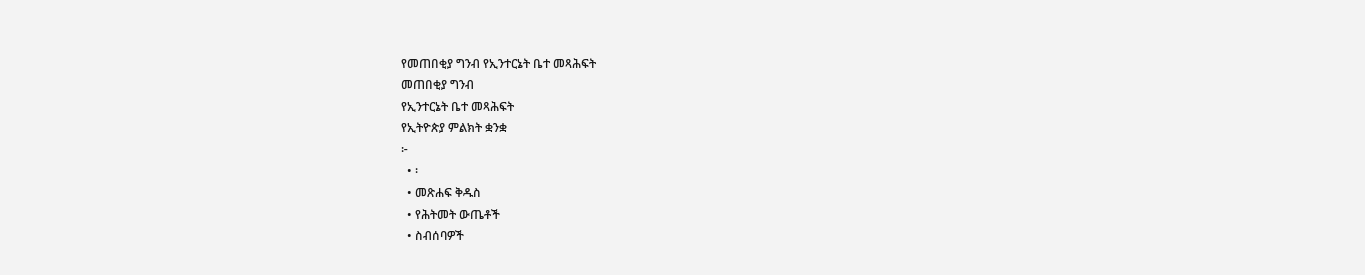የመጠበቂያ ግንብ የኢንተርኔት ቤተ መጻሕፍት
መጠበቂያ ግንብ
የኢንተርኔት ቤተ መጻሕፍት
የኢትዮጵያ ምልክት ቋንቋ
፦
  • ፡
  • መጽሐፍ ቅዱስ
  • የሕትመት ውጤቶች
  • ስብሰባዎች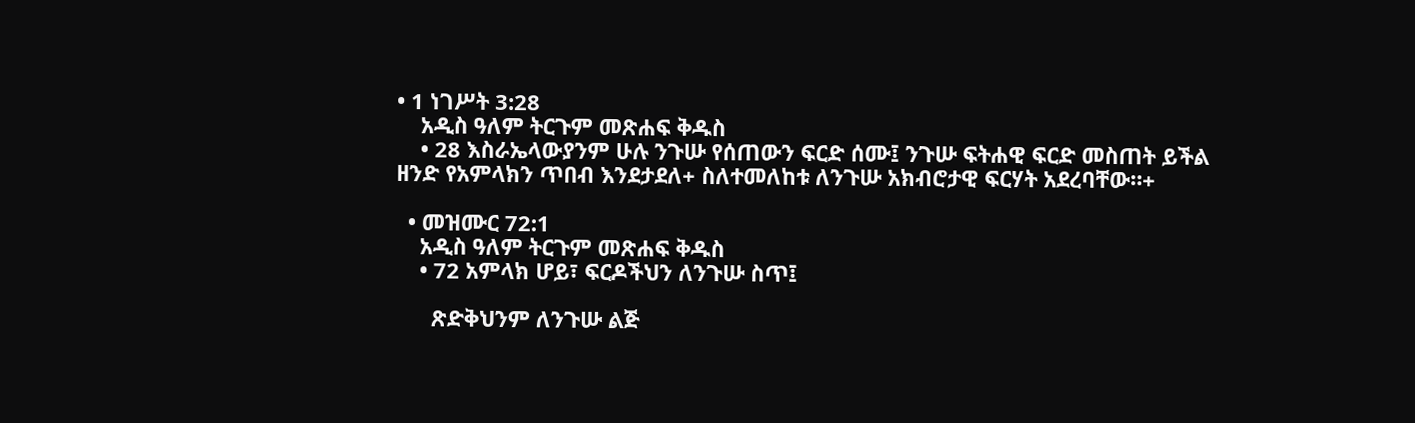• 1 ነገሥት 3:28
    አዲስ ዓለም ትርጉም መጽሐፍ ቅዱስ
    • 28 እስራኤላውያንም ሁሉ ንጉሡ የሰጠውን ፍርድ ሰሙ፤ ንጉሡ ፍትሐዊ ፍርድ መስጠት ይችል ዘንድ የአምላክን ጥበብ እንደታደለ+ ስለተመለከቱ ለንጉሡ አክብሮታዊ ፍርሃት አደረባቸው።+

  • መዝሙር 72:1
    አዲስ ዓለም ትርጉም መጽሐፍ ቅዱስ
    • 72 አምላክ ሆይ፣ ፍርዶችህን ለንጉሡ ስጥ፤

      ጽድቅህንም ለንጉሡ ልጅ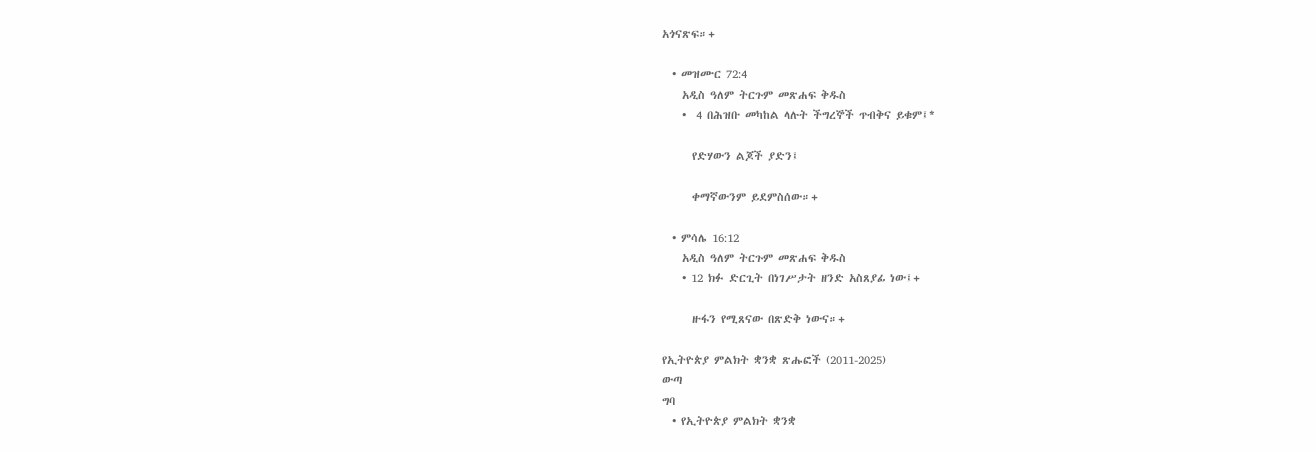አጎናጽፍ።+

  • መዝሙር 72:4
    አዲስ ዓለም ትርጉም መጽሐፍ ቅዱስ
    •  4 በሕዝቡ መካከል ላሉት ችግረኞች ጥብቅና ይቁም፤*

      የድሃውን ልጆች ያድን፤

      ቀማኛውንም ይደምስሰው።+

  • ምሳሌ 16:12
    አዲስ ዓለም ትርጉም መጽሐፍ ቅዱስ
    • 12 ክፉ ድርጊት በነገሥታት ዘንድ አስጸያፊ ነው፤+

      ዙፋን የሚጸናው በጽድቅ ነውና።+

የኢትዮጵያ ምልክት ቋንቋ ጽሑፎች (2011-2025)
ውጣ
ግባ
  • የኢትዮጵያ ምልክት ቋንቋ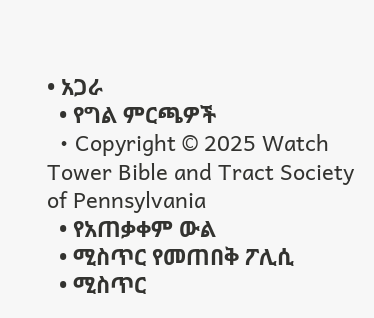• አጋራ
  • የግል ምርጫዎች
  • Copyright © 2025 Watch Tower Bible and Tract Society of Pennsylvania
  • የአጠቃቀም ውል
  • ሚስጥር የመጠበቅ ፖሊሲ
  • ሚስጥር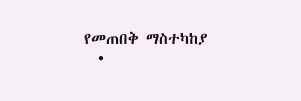የመጠበቅ ማስተካከያ
  •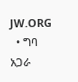JW.ORG
  • ግባ
አጋራ